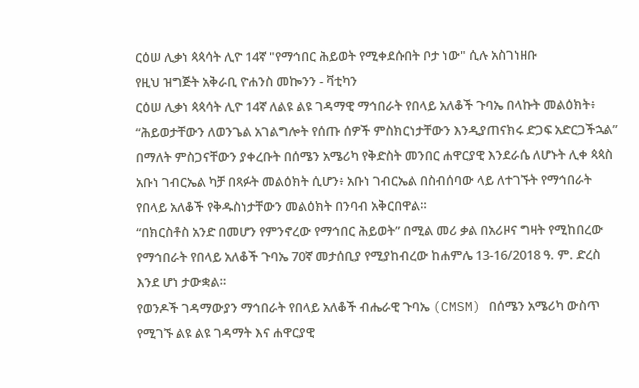ርዕሠ ሊቃነ ጳጳሳት ሊዮ 14ኛ "የማኅበር ሕይወት የሚቀደሱበት ቦታ ነው" ሲሉ አስገነዘቡ
የዚህ ዝግጅት አቅራቢ ዮሐንስ መኰንን - ቫቲካን
ርዕሠ ሊቃነ ጳጳሳት ሊዮ 14ኛ ለልዩ ልዩ ገዳማዊ ማኅበራት የበላይ አለቆች ጉባኤ በላኩት መልዕክት፥ “ሕይወታቸውን ለወንጌል አገልግሎት የሰጡ ሰዎች ምስክርነታቸውን እንዲያጠናክሩ ድጋፍ አድርጋችኋል” በማለት ምስጋናቸውን ያቀረቡት በሰሜን አሜሪካ የቅድስት መንበር ሐዋርያዊ እንደራሴ ለሆኑት ሊቀ ጳጳስ አቡነ ገብርኤል ካቻ በጻፉት መልዕክት ሲሆን፥ አቡነ ገብርኤል በስብሰባው ላይ ለተገኙት የማኅበራት የበላይ አለቆች የቅዱስነታቸውን መልዕክት በንባብ አቅርበዋል።
“በክርስቶስ አንድ በመሆን የምንኖረው የማኅበር ሕይወት” በሚል መሪ ቃል በአሪዞና ግዛት የሚከበረው የማኅበራት የበላይ አለቆች ጉባኤ 70ኛ መታሰቢያ የሚያከብረው ከሐምሌ 13-16/2018 ዓ. ም. ድረስ እንደ ሆነ ታውቋል።
የወንዶች ገዳማውያን ማኅበራት የበላይ አለቆች ብሔራዊ ጉባኤ (CMSM) በሰሜን አሜሪካ ውስጥ የሚገኙ ልዩ ልዩ ገዳማት እና ሐዋርያዊ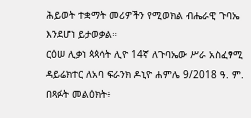ሕይወት ተቋማት መሪዎችን የሚወክል ብሔራዊ ጉባኤ እንደሆነ ይታወቃል።
ርዕሠ ሊቃነ ጳጳሳት ሊዮ 14ኛ ለጉባኤው ሥራ አስፈፃሚ ዳይሬክተር ለአባ ፍራንክ ዶኒዮ ሐምሌ 9/2018 ዓ. ም. በጻፉት መልዕክት፥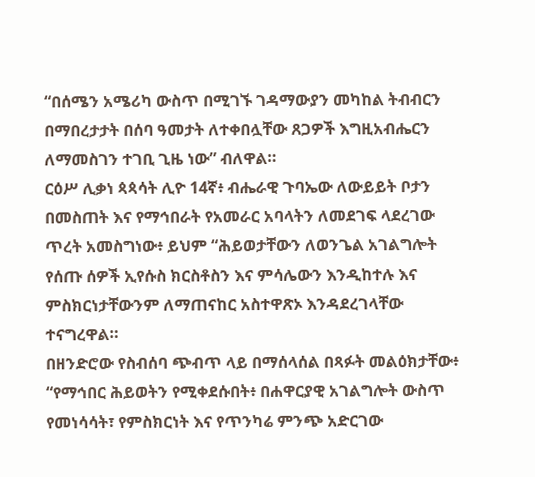“በሰሜን አሜሪካ ውስጥ በሚገኙ ገዳማውያን መካከል ትብብርን በማበረታታት በሰባ ዓመታት ለተቀበሏቸው ጸጋዎች እግዚአብሔርን ለማመስገን ተገቢ ጊዜ ነው” ብለዋል።
ርዕሥ ሊቃነ ጳጳሳት ሊዮ 14ኛ፥ ብሔራዊ ጉባኤው ለውይይት ቦታን በመስጠት እና የማኅበራት የአመራር አባላትን ለመደገፍ ላደረገው ጥረት አመስግነው፥ ይህም “ሕይወታቸውን ለወንጌል አገልግሎት የሰጡ ሰዎች ኢየሱስ ክርስቶስን እና ምሳሌውን እንዲከተሉ እና ምስክርነታቸውንም ለማጠናከር አስተዋጽኦ እንዳደረገላቸው ተናግረዋል።
በዘንድሮው የስብሰባ ጭብጥ ላይ በማሰላሰል በጻፉት መልዕክታቸው፥ “የማኅበር ሕይወትን የሚቀደሱበት፥ በሐዋርያዊ አገልግሎት ውስጥ የመነሳሳት፣ የምስክርነት እና የጥንካሬ ምንጭ አድርገው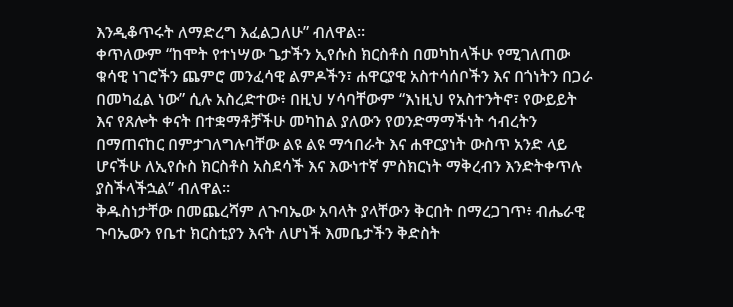እንዲቆጥሩት ለማድረግ እፈልጋለሁ” ብለዋል።
ቀጥለውም “ከሞት የተነሣው ጌታችን ኢየሱስ ክርስቶስ በመካከላችሁ የሚገለጠው ቁሳዊ ነገሮችን ጨምሮ መንፈሳዊ ልምዶችን፣ ሐዋርያዊ አስተሳሰቦችን እና በጎነትን በጋራ በመካፈል ነው” ሲሉ አስረድተው፥ በዚህ ሃሳባቸውም “እነዚህ የአስተንትኖ፣ የውይይት እና የጸሎት ቀናት በተቋማቶቻችሁ መካከል ያለውን የወንድማማችነት ኅብረትን በማጠናከር በምታገለግሉባቸው ልዩ ልዩ ማኅበራት እና ሐዋርያነት ውስጥ አንድ ላይ ሆናችሁ ለኢየሱስ ክርስቶስ አስደሳች እና እውነተኛ ምስክርነት ማቅረብን እንድትቀጥሉ ያስችላችኋል” ብለዋል።
ቅዱስነታቸው በመጨረሻም ለጉባኤው አባላት ያላቸውን ቅርበት በማረጋገጥ፥ ብሔራዊ ጉባኤውን የቤተ ክርስቲያን እናት ለሆነች እመቤታችን ቅድስት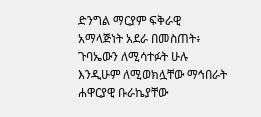ድንግል ማርያም ፍቅራዊ አማላጅነት አደራ በመስጠት፥ ጉባኤውን ለሚሳተፉት ሁሉ እንዲሁም ለሚወክሏቸው ማኅበራት ሐዋርያዊ ቡራኬያቸው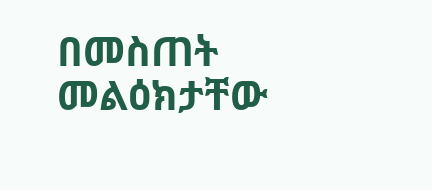በመስጠት መልዕክታቸው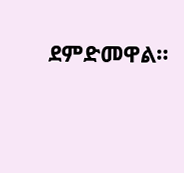ደምድመዋል።